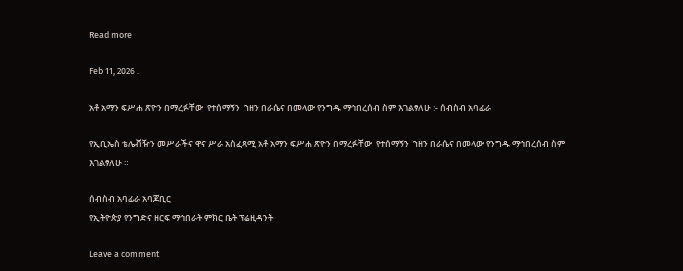Read more

Feb 11, 2026 .

አቶ አማን ፍሥሐ ጽዮን በማረፉቸው  የተሰማኝን  ኀዘን በራሴና በመላው የንግዱ ማኅበረሰብ ስም እገልፃለሁ :- ሰብስብ አባፊራ

የኢቢኤስ ቴሌቭዥን መሥራችና ዋና ሥራ አስፈጻሚ አቶ አማን ፍሥሐ ጽዮን በማረፉቸው  የተሰማኝን  ኀዘን በራሴና በመላው የንግዱ ማኅበረሰብ ስም እገልፃለሁ ።

ሰብስብ አባፊራ አባጆቢር
የኢትዮጵያ የንግድና ዘርፍ ማኅበራት ምክር ቤት ፕሬዚዳንት

Leave a comment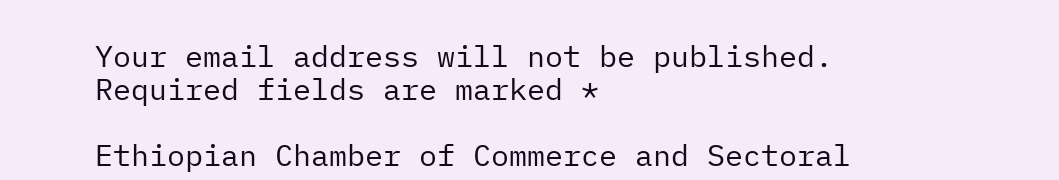Your email address will not be published. Required fields are marked *

Ethiopian Chamber of Commerce and Sectoral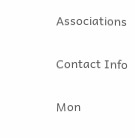Associations

Contact Info

Mon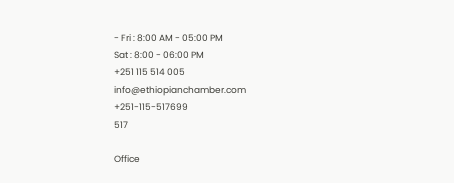- Fri : 8:00 AM - 05:00 PM
Sat : 8:00 - 06:00 PM
+251 115 514 005
info@ethiopianchamber.com
+251-115-517699
517

Office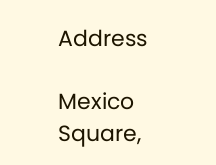Address

Mexico Square,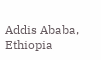Addis Ababa, Ethiopia